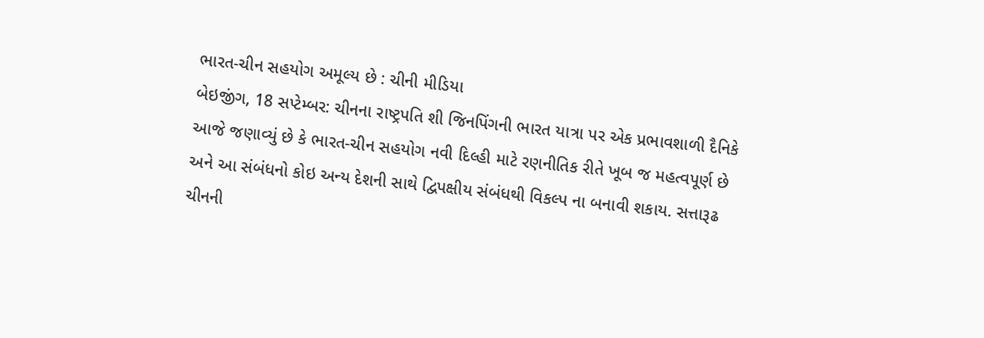ભારત-ચીન સહયોગ અમૂલ્ય છે : ચીની મીડિયા
બેઇજીંગ, 18 સપ્ટેમ્બર: ચીનના રાષ્ટ્રપતિ શી જિનપિંગની ભારત યાત્રા પર એક પ્રભાવશાળી દૈનિકે આજે જણાવ્યું છે કે ભારત-ચીન સહયોગ નવી દિલ્હી માટે રણનીતિક રીતે ખૂબ જ મહત્વપૂર્ણ છે અને આ સંબંધનો કોઇ અન્ય દેશની સાથે દ્વિપક્ષીય સંબંધથી વિકલ્પ ના બનાવી શકાય. સત્તારૂઢ ચીનની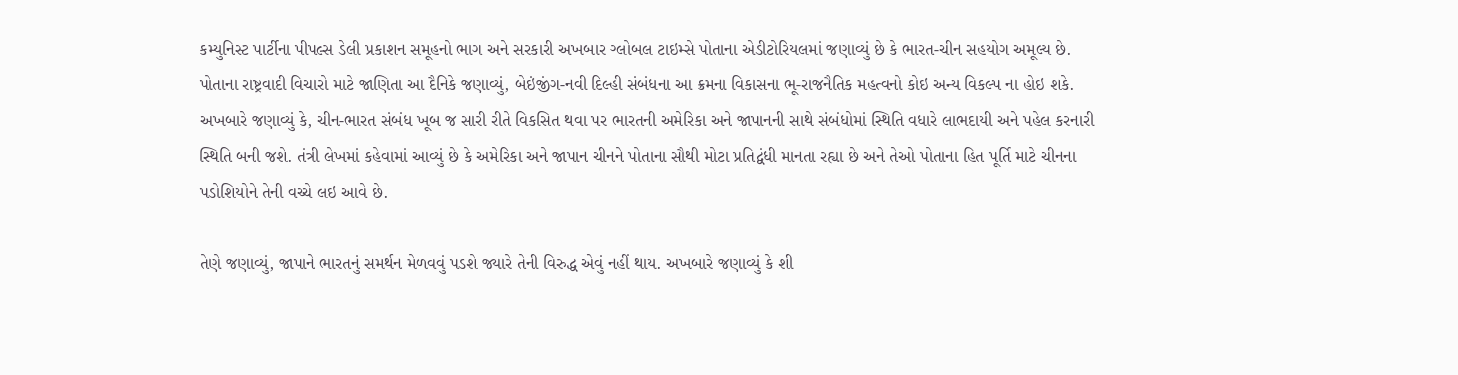કમ્યુનિસ્ટ પાર્ટીના પીપલ્સ ડેલી પ્રકાશન સમૂહનો ભાગ અને સરકારી અખબાર ગ્લોબલ ટાઇમ્સે પોતાના એડીટોરિયલમાં જણાવ્યું છે કે ભારત-ચીન સહયોગ અમૂલ્ય છે.
પોતાના રાષ્ટ્રવાદી વિચારો માટે જાણિતા આ દૈનિકે જણાવ્યું, બેઇંજીંગ-નવી દિલ્હી સંબંધના આ ક્રમના વિકાસના ભૂ-રાજનૈતિક મહત્વનો કોઇ અન્ય વિકલ્પ ના હોઇ શકે. અખબારે જણાવ્યું કે, ચીન-ભારત સંબંધ ખૂબ જ સારી રીતે વિકસિત થવા પર ભારતની અમેરિકા અને જાપાનની સાથે સંબંધોમાં સ્થિતિ વધારે લાભદાયી અને પહેલ કરનારી સ્થિતિ બની જશે. તંત્રી લેખમાં કહેવામાં આવ્યું છે કે અમેરિકા અને જાપાન ચીનને પોતાના સૌથી મોટા પ્રતિદ્વંધી માનતા રહ્યા છે અને તેઓ પોતાના હિત પૂર્તિ માટે ચીનના પડોશિયોને તેની વચ્ચે લઇ આવે છે.

તેણે જણાવ્યું, જાપાને ભારતનું સમર્થન મેળવવું પડશે જ્યારે તેની વિરુદ્ધ એવું નહીં થાય. અખબારે જણાવ્યું કે શી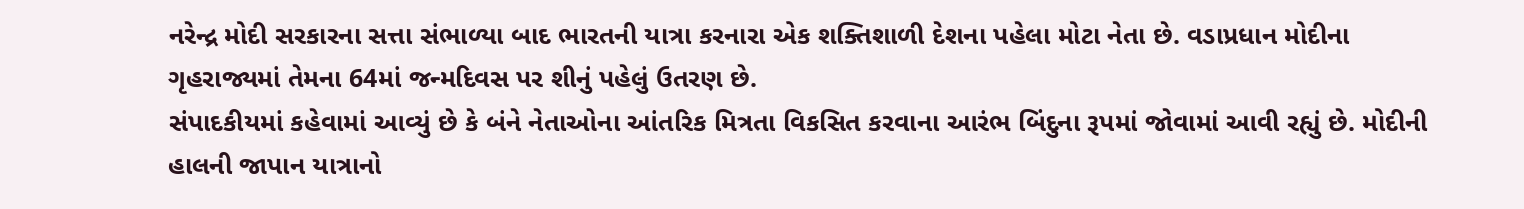નરેન્દ્ર મોદી સરકારના સત્તા સંભાળ્યા બાદ ભારતની યાત્રા કરનારા એક શક્તિશાળી દેશના પહેલા મોટા નેતા છે. વડાપ્રધાન મોદીના ગૃહરાજ્યમાં તેમના 64માં જન્મદિવસ પર શીનું પહેલું ઉતરણ છે.
સંપાદકીયમાં કહેવામાં આવ્યું છે કે બંને નેતાઓના આંતરિક મિત્રતા વિકસિત કરવાના આરંભ બિંદુના રૂપમાં જોવામાં આવી રહ્યું છે. મોદીની હાલની જાપાન યાત્રાનો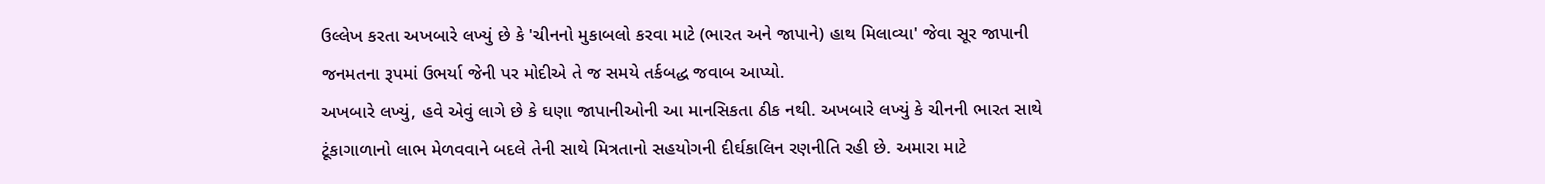ઉલ્લેખ કરતા અખબારે લખ્યું છે કે 'ચીનનો મુકાબલો કરવા માટે (ભારત અને જાપાને) હાથ મિલાવ્યા' જેવા સૂર જાપાની જનમતના રૂપમાં ઉભર્યા જેની પર મોદીએ તે જ સમયે તર્કબદ્ધ જવાબ આપ્યો.
અખબારે લખ્યું, હવે એવું લાગે છે કે ઘણા જાપાનીઓની આ માનસિકતા ઠીક નથી. અખબારે લખ્યું કે ચીનની ભારત સાથે ટૂંકાગાળાનો લાભ મેળવવાને બદલે તેની સાથે મિત્રતાનો સહયોગની દીર્ઘકાલિન રણનીતિ રહી છે. અમારા માટે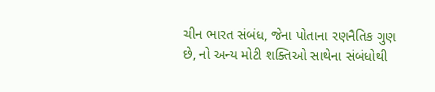ચીન ભારત સંબંધ, જેના પોતાના રણનૈતિક ગુણ છે, નો અન્ય મોટી શક્તિઓ સાથેના સંબંધોથી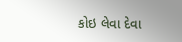કોઇ લેવા દેવા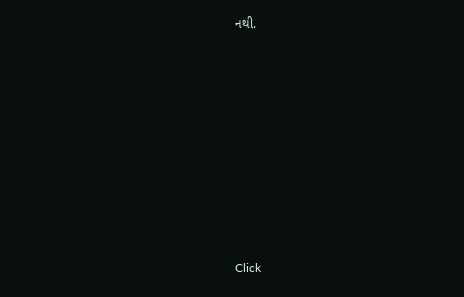નથી.












Click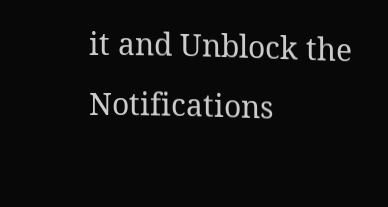it and Unblock the Notifications